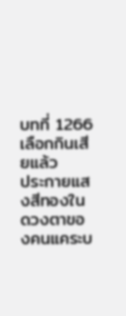บทที่ 1266 เลือกกินเสียแล้ว
ประกายแสงสีทองในดวงตาของคนแคระบ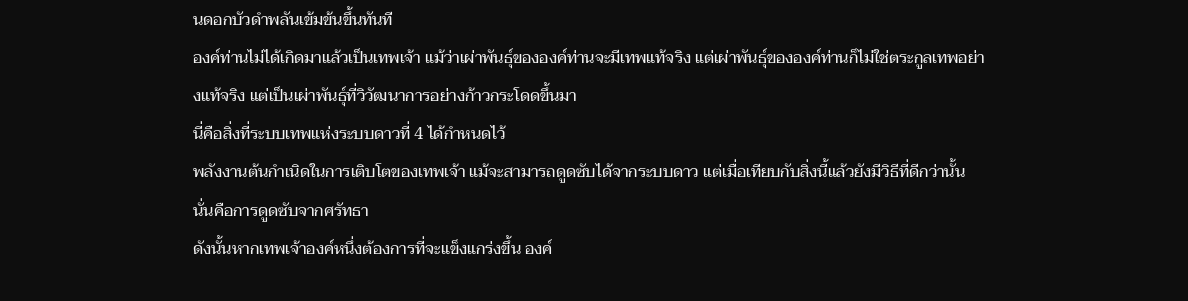นดอกบัวดำพลันเข้มข้นขึ้นทันที
องค์ท่านไม่ได้เกิดมาแล้วเป็นเทพเจ้า แม้ว่าเผ่าพันธุ์ขององค์ท่านจะมีเทพแท้จริง แต่เผ่าพันธุ์ขององค์ท่านก็ไม่ใช่ตระกูลเทพอย่างแท้จริง แต่เป็นเผ่าพันธุ์ที่วิวัฒนาการอย่างก้าวกระโดดขึ้นมา
นี่คือสิ่งที่ระบบเทพแห่งระบบดาวที่ 4 ได้กำหนดไว้
พลังงานต้นกำเนิดในการเติบโตของเทพเจ้า แม้จะสามารถดูดซับได้จากระบบดาว แต่เมื่อเทียบกับสิ่งนี้แล้วยังมีวิธีที่ดีกว่านั้น
นั่นคือการดูดซับจากศรัทธา
ดังนั้นหากเทพเจ้าองค์หนึ่งต้องการที่จะแข็งแกร่งขึ้น องค์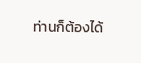ท่านก็ต้องได้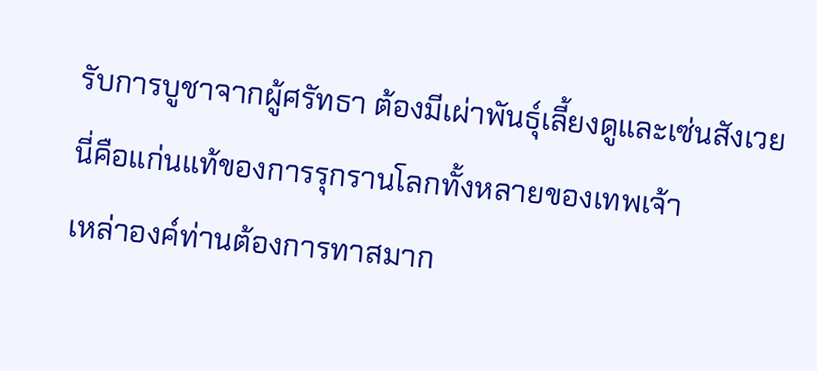รับการบูชาจากผู้ศรัทธา ต้องมีเผ่าพันธุ์เลี้ยงดูและเซ่นสังเวย
นี่คือแก่นแท้ของการรุกรานโลกทั้งหลายของเทพเจ้า
เหล่าองค์ท่านต้องการทาสมาก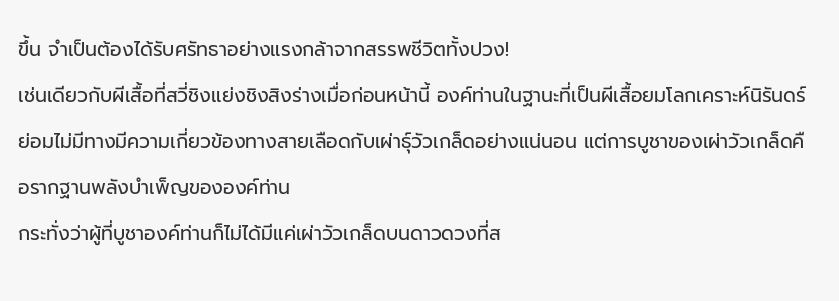ขึ้น จำเป็นต้องได้รับศรัทธาอย่างแรงกล้าจากสรรพชีวิตทั้งปวง!
เช่นเดียวกับผีเสื้อที่สวี่ชิงแย่งชิงสิงร่างเมื่อก่อนหน้านี้ องค์ท่านในฐานะที่เป็นผีเสื้อยมโลกเคราะห์นิรันดร์ ย่อมไม่มีทางมีความเกี่ยวข้องทางสายเลือดกับเผ่าธุ์วัวเกล็ดอย่างแน่นอน แต่การบูชาของเผ่าวัวเกล็ดคือรากฐานพลังบำเพ็ญขององค์ท่าน
กระทั่งว่าผู้ที่บูชาองค์ท่านก็ไม่ได้มีแค่เผ่าวัวเกล็ดบนดาวดวงที่ส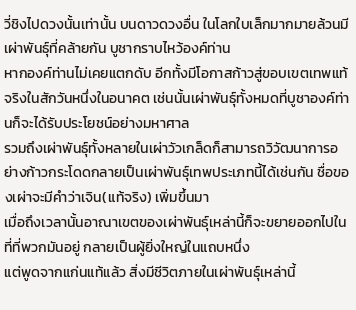วี่ชิงไปดวงนั้นเท่านั้น บนดาวดวงอื่น ในโลกใบเล็กมากมายล้วนมีเผ่าพันธุ์ที่คล้ายกัน บูชากราบไหว้องค์ท่าน
หากองค์ท่านไม่เคยแตกดับ อีกทั้งมีโอกาสก้าวสู่ขอบเขตเทพแท้จริงในสักวันหนึ่งในอนาคต เช่นนั้นเผ่าพันธุ์ทั้งหมดที่บูชาองค์ท่านก็จะได้รับประโยชน์อย่างมหาศาล
รวมถึงเผ่าพันธุ์ทั้งหลายในเผ่าวัวเกล็ดก็สามารถวิวัฒนาการอย่างก้าวกระโดดกลายเป็นเผ่าพันธุ์เทพประเภทนี้ได้เช่นกัน ชื่อของเผ่าจะมีคำว่าเจิน(แท้จริง) เพิ่มขึ้นมา
เมื่อถึงเวลานั้นอาณาเขตของเผ่าพันธุ์เหล่านี้ก็จะขยายออกไปในที่ที่พวกมันอยู่ กลายเป็นผู้ยิ่งใหญ่ในแถบหนึ่ง
แต่พูดจากแก่นแท้แล้ว สิ่งมีชีวิตภายในเผ่าพันธุ์เหล่านี้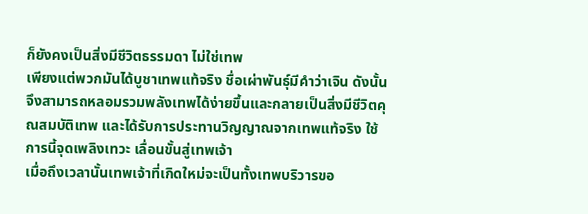ก็ยังคงเป็นสิ่งมีชีวิตธรรมดา ไม่ใช่เทพ
เพียงแต่พวกมันได้บูชาเทพแท้จริง ชื่อเผ่าพันธุ์มีคำว่าเจิน ดังนั้นจึงสามารถหลอมรวมพลังเทพได้ง่ายขึ้นและกลายเป็นสิ่งมีชีวิตคุณสมบัติเทพ และได้รับการประทานวิญญาณจากเทพแท้จริง ใช้การนี้จุดเพลิงเทวะ เลื่อนขั้นสู่เทพเจ้า
เมื่อถึงเวลานั้นเทพเจ้าที่เกิดใหม่จะเป็นทั้งเทพบริวารขอ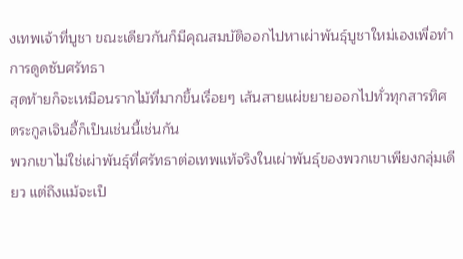งเทพเจ้าที่บูชา ขณะเดียวกันก็มีคุณสมบัติออกไปหาเผ่าพันธุ์บูชาใหม่เองเพื่อทำการดูดซับศรัทธา
สุดท้ายก็จะเหมือนรากไม้ที่มากขึ้นเรื่อยๆ เส้นสายแผ่ขยายออกไปทั่วทุกสารทิศ
ตระกูลเจินอี้ก็เป็นเช่นนี้เช่นกัน
พวกเขาไม่ใช่เผ่าพันธุ์ที่ศรัทธาต่อเทพแท้จริงในเผ่าพันธุ์ของพวกเขาเพียงกลุ่มเดียว แต่ถึงแม้จะเป็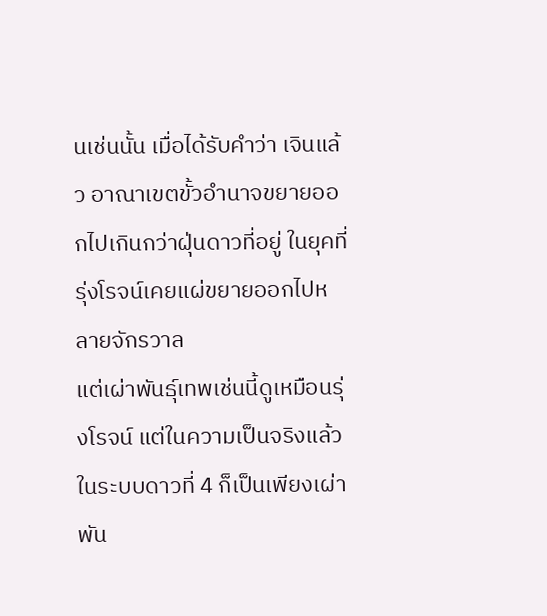นเช่นนั้น เมื่อได้รับคำว่า เจินแล้ว อาณาเขตขั้วอำนาจขยายออกไปเกินกว่าฝุ่นดาวที่อยู่ ในยุคที่รุ่งโรจน์เคยแผ่ขยายออกไปหลายจักรวาล
แต่เผ่าพันธุ์เทพเช่นนี้ดูเหมือนรุ่งโรจน์ แต่ในความเป็นจริงแล้วในระบบดาวที่ 4 ก็เป็นเพียงเผ่าพัน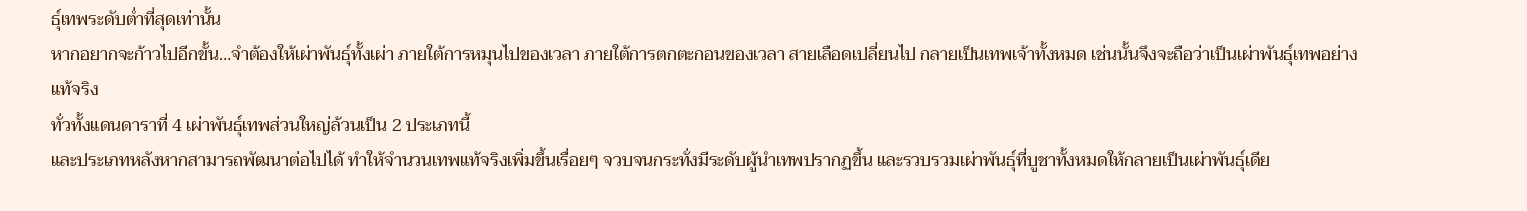ธุ์เทพระดับต่ำที่สุดเท่านั้น
หากอยากจะก้าวไปอีกขั้น…จำต้องให้เผ่าพันธุ์ทั้งเผ่า ภายใต้การหมุนไปของเวลา ภายใต้การตกตะกอนของเวลา สายเลือดเปลี่ยนไป กลายเป็นเทพเจ้าทั้งหมด เช่นนั้นจึงจะถือว่าเป็นเผ่าพันธุ์เทพอย่างแท้จริง
ทั่วทั้งแดนดาราที่ 4 เผ่าพันธุ์เทพส่วนใหญ่ล้วนเป็น 2 ประเภทนี้
และประเภทหลังหากสามารถพัฒนาต่อไปได้ ทำให้จำนวนเทพแท้จริงเพิ่มขึ้นเรื่อยๆ จวบจนกระทั่งมีระดับผู้นำเทพปรากฏขึ้น และรวบรวมเผ่าพันธุ์ที่บูชาทั้งหมดให้กลายเป็นเผ่าพันธุ์เดีย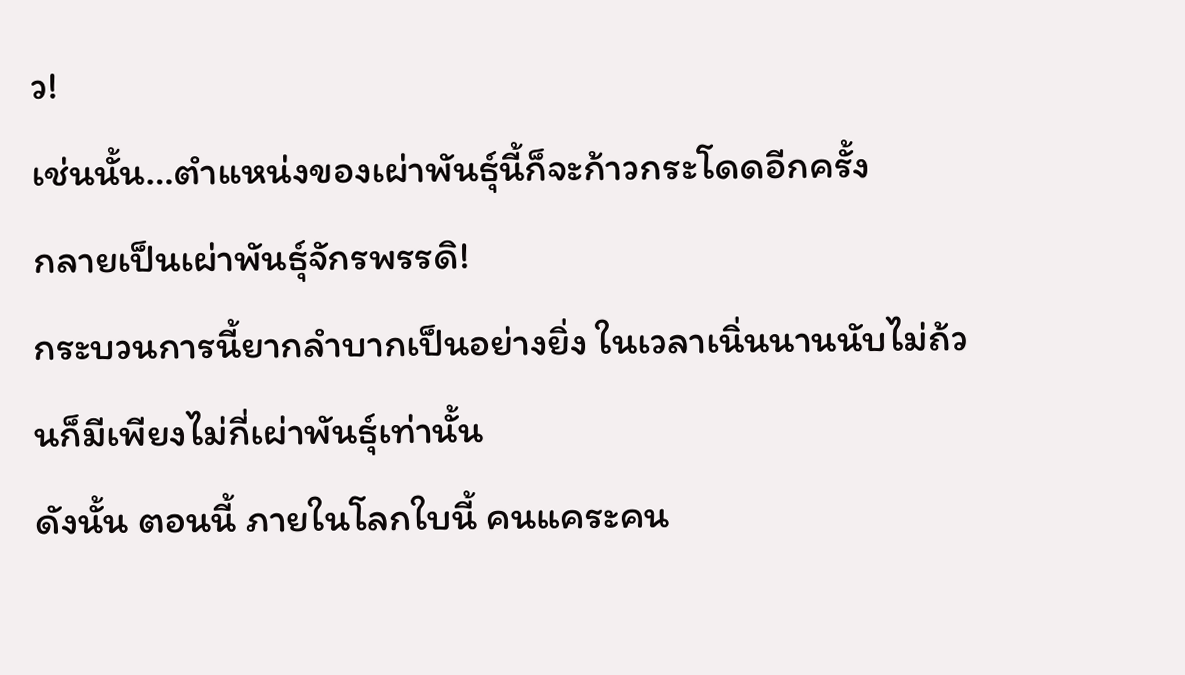ว!
เช่นนั้น…ตำแหน่งของเผ่าพันธุ์นี้ก็จะก้าวกระโดดอีกครั้ง
กลายเป็นเผ่าพันธุ์จักรพรรดิ!
กระบวนการนี้ยากลำบากเป็นอย่างยิ่ง ในเวลาเนิ่นนานนับไม่ถ้วนก็มีเพียงไม่กี่เผ่าพันธุ์เท่านั้น
ดังนั้น ตอนนี้ ภายในโลกใบนี้ คนแคระคน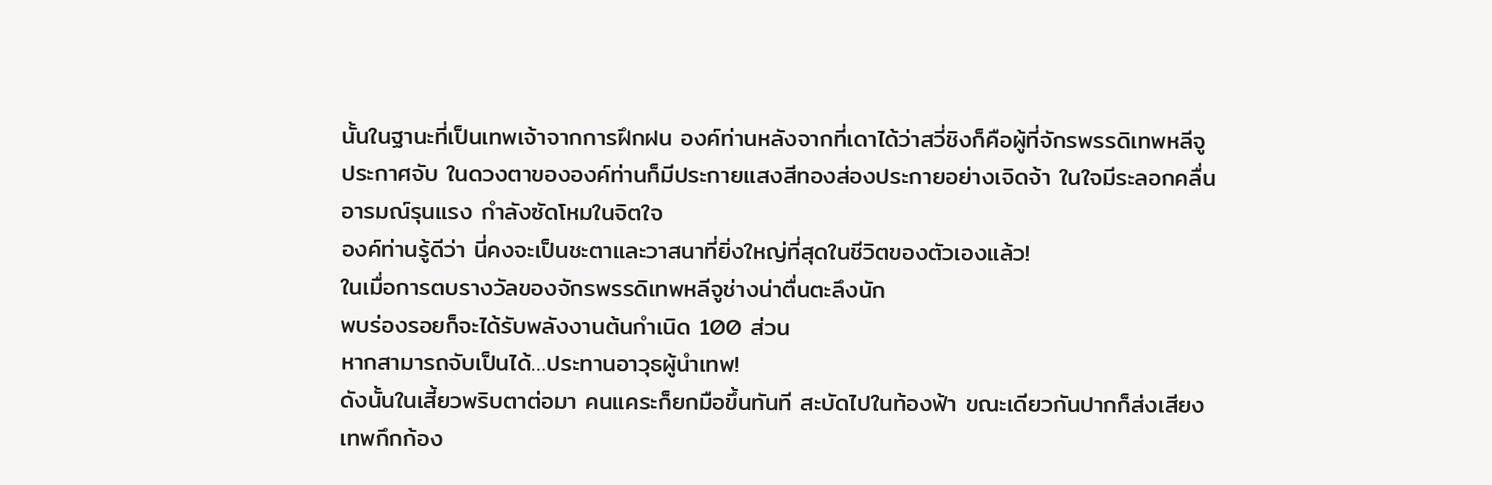นั้นในฐานะที่เป็นเทพเจ้าจากการฝึกฝน องค์ท่านหลังจากที่เดาได้ว่าสวี่ชิงก็คือผู้ที่จักรพรรดิเทพหลีจูประกาศจับ ในดวงตาขององค์ท่านก็มีประกายแสงสีทองส่องประกายอย่างเจิดจ้า ในใจมีระลอกคลื่นอารมณ์รุนแรง กำลังซัดโหมในจิตใจ
องค์ท่านรู้ดีว่า นี่คงจะเป็นชะตาและวาสนาที่ยิ่งใหญ่ที่สุดในชีวิตของตัวเองแล้ว!
ในเมื่อการตบรางวัลของจักรพรรดิเทพหลีจูช่างน่าตื่นตะลึงนัก
พบร่องรอยก็จะได้รับพลังงานต้นกำเนิด 100 ส่วน
หากสามารถจับเป็นได้…ประทานอาวุธผู้นำเทพ!
ดังนั้นในเสี้ยวพริบตาต่อมา คนแคระก็ยกมือขึ้นทันที สะบัดไปในท้องฟ้า ขณะเดียวกันปากก็ส่งเสียงเทพกึกก้อง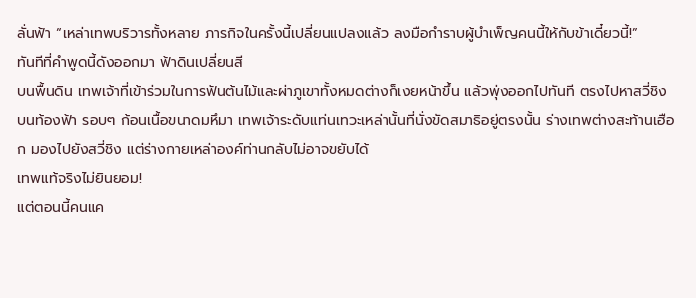ลั่นฟ้า “เหล่าเทพบริวารทั้งหลาย ภารกิจในครั้งนี้เปลี่ยนแปลงแล้ว ลงมือกำราบผู้บำเพ็ญคนนี้ให้กับข้าเดี๋ยวนี้!”
ทันทีที่คำพูดนี้ดังออกมา ฟ้าดินเปลี่ยนสี
บนพื้นดิน เทพเจ้าที่เข้าร่วมในการฟันต้นไม้และผ่าภูเขาทั้งหมดต่างก็เงยหน้าขึ้น แล้วพุ่งออกไปทันที ตรงไปหาสวี่ชิง
บนท้องฟ้า รอบๆ ก้อนเนื้อขนาดมหึมา เทพเจ้าระดับแท่นเทวะเหล่านั้นที่นั่งขัดสมาธิอยู่ตรงนั้น ร่างเทพต่างสะท้านเฮือก มองไปยังสวี่ชิง แต่ร่างกายเหล่าองค์ท่านกลับไม่อาจขยับได้
เทพแท้จริงไม่ยินยอม!
แต่ตอนนี้คนแค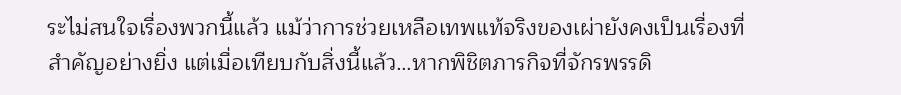ระไม่สนใจเรื่องพวกนี้แล้ว แม้ว่าการช่วยเหลือเทพแท้จริงของเผ่ายังคงเป็นเรื่องที่สำคัญอย่างยิ่ง แต่เมื่อเทียบกับสิ่งนี้แล้ว…หากพิชิตภารกิจที่จักรพรรดิ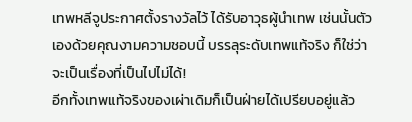เทพหลีจูประกาศตั้งรางวัลไว้ ได้รับอาวุธผู้นำเทพ เช่นนั้นตัวเองด้วยคุณงามความชอบนี้ บรรลุระดับเทพแท้จริง ก็ใช่ว่าจะเป็นเรื่องที่เป็นไปไม่ได้!
อีกทั้งเทพแท้จริงของเผ่าเดิมก็เป็นฝ่ายได้เปรียบอยู่แล้ว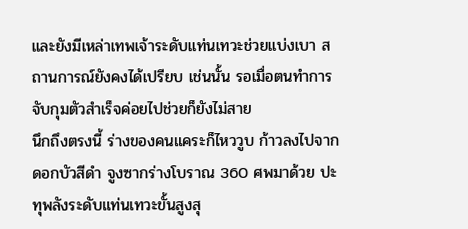และยังมีเหล่าเทพเจ้าระดับแท่นเทวะช่วยแบ่งเบา สถานการณ์ยังคงได้เปรียบ เช่นนั้น รอเมื่อตนทำการจับกุมตัวสำเร็จค่อยไปช่วยก็ยังไม่สาย
นึกถึงตรงนี้ ร่างของคนแคระก็ไหววูบ ก้าวลงไปจากดอกบัวสีดำ จูงซากร่างโบราณ 360 ศพมาด้วย ปะทุพลังระดับแท่นเทวะขั้นสูงสุ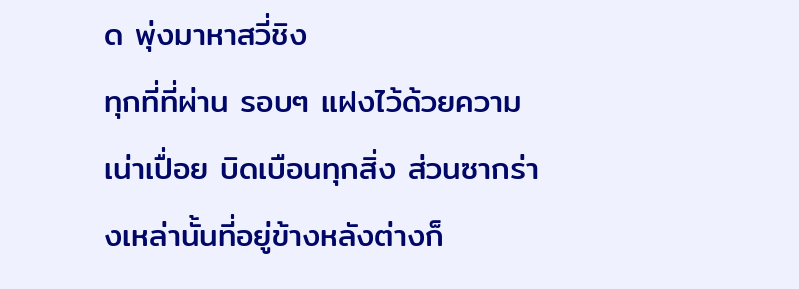ด พุ่งมาหาสวี่ชิง
ทุกที่ที่ผ่าน รอบๆ แฝงไว้ด้วยความเน่าเปื่อย บิดเบือนทุกสิ่ง ส่วนซากร่างเหล่านั้นที่อยู่ข้างหลังต่างก็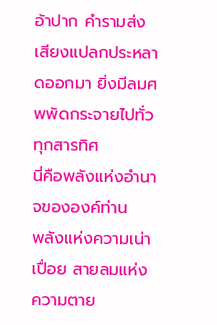อ้าปาก คำรามส่งเสียงแปลกประหลาดออกมา ยิ่งมีลมศพพัดกระจายไปทั่วทุกสารทิศ
นี่คือพลังแห่งอำนาจขององค์ท่าน
พลังแห่งความเน่าเปื่อย สายลมแห่งความตาย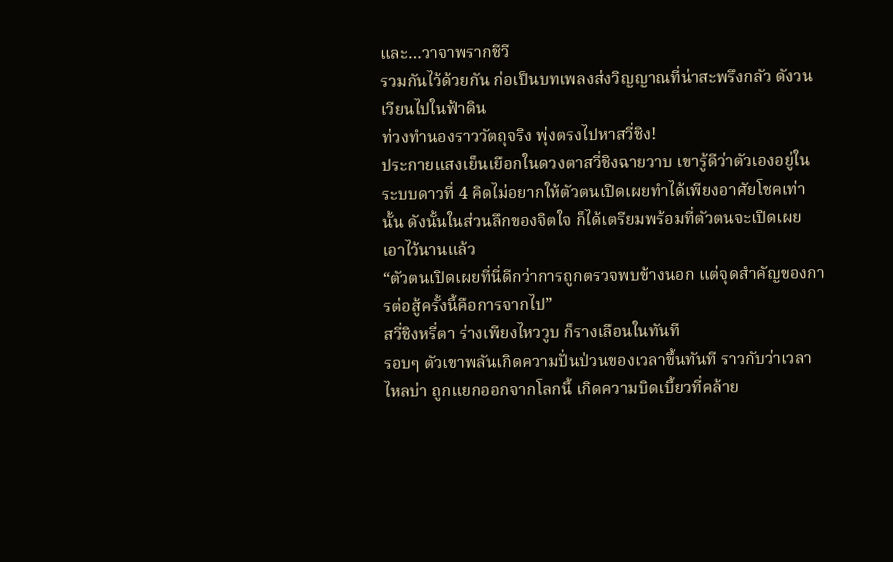และ…วาจาพรากชีวี
รวมกันไว้ด้วยกัน ก่อเป็นบทเพลงส่งวิญญาณที่น่าสะพรึงกลัว ดังวนเวียนไปในฟ้าดิน
ท่วงทำนองราววัตถุจริง พุ่งตรงไปหาสวี่ชิง!
ประกายแสงเย็นเยือกในดวงตาสวี่ชิงฉายวาบ เขารู้ดีว่าตัวเองอยู่ในระบบดาวที่ 4 คิดไม่อยากให้ตัวตนเปิดเผยทำได้เพียงอาศัยโชคเท่านั้น ดังนั้นในส่วนลึกของจิตใจ ก็ได้เตรียมพร้อมที่ตัวตนจะเปิดเผยเอาไว้นานแล้ว
“ตัวตนเปิดเผยที่นี่ดีกว่าการถูกตรวจพบข้างนอก แต่จุดสำคัญของการต่อสู้ครั้งนี้คือการจากไป”
สวี่ชิงหรี่ตา ร่างเพียงไหววูบ ก็รางเลือนในทันที
รอบๆ ตัวเขาพลันเกิดความปั่นป่วนของเวลาขึ้นทันที ราวกับว่าเวลาไหลบ่า ถูกแยกออกจากโลกนี้ เกิดความบิดเบี้ยวที่คล้าย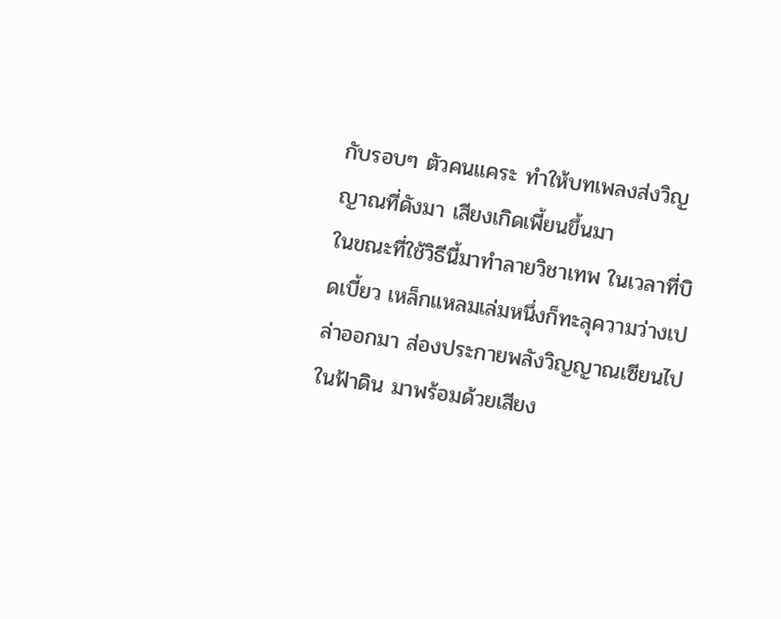กับรอบๆ ตัวคนแคระ ทำให้บทเพลงส่งวิญญาณที่ดังมา เสียงเกิดเพี้ยนขึ้นมา
ในขณะที่ใช้วิธีนี้มาทำลายวิชาเทพ ในเวลาที่บิดเบี้ยว เหล็กแหลมเล่มหนึ่งก็ทะลุความว่างเปล่าออกมา ส่องประกายพลังวิญญาณเซียนไปในฟ้าดิน มาพร้อมด้วยเสียง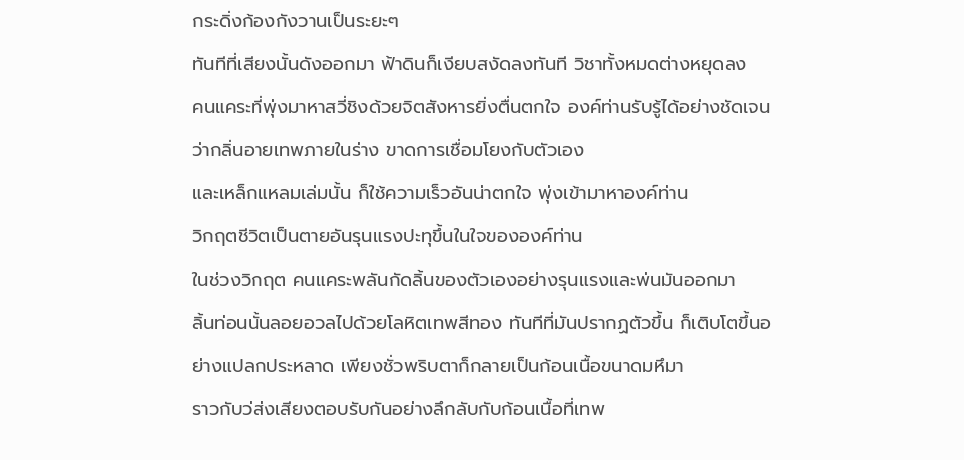กระดิ่งก้องกังวานเป็นระยะๆ
ทันทีที่เสียงนั้นดังออกมา ฟ้าดินก็เงียบสงัดลงทันที วิชาทั้งหมดต่างหยุดลง
คนแคระที่พุ่งมาหาสวี่ชิงด้วยจิตสังหารยิ่งตื่นตกใจ องค์ท่านรับรู้ได้อย่างชัดเจนว่ากลิ่นอายเทพภายในร่าง ขาดการเชื่อมโยงกับตัวเอง
และเหล็กแหลมเล่มนั้น ก็ใช้ความเร็วอันน่าตกใจ พุ่งเข้ามาหาองค์ท่าน
วิกฤตชีวิตเป็นตายอันรุนแรงปะทุขึ้นในใจขององค์ท่าน
ในช่วงวิกฤต คนแคระพลันกัดลิ้นของตัวเองอย่างรุนแรงและพ่นมันออกมา
ลิ้นท่อนนั้นลอยอวลไปด้วยโลหิตเทพสีทอง ทันทีที่มันปรากฏตัวขึ้น ก็เติบโตขึ้นอย่างแปลกประหลาด เพียงชั่วพริบตาก็กลายเป็นก้อนเนื้อขนาดมหึมา
ราวกับว่ส่งเสียงตอบรับกันอย่างลึกลับกับก้อนเนื้อที่เทพ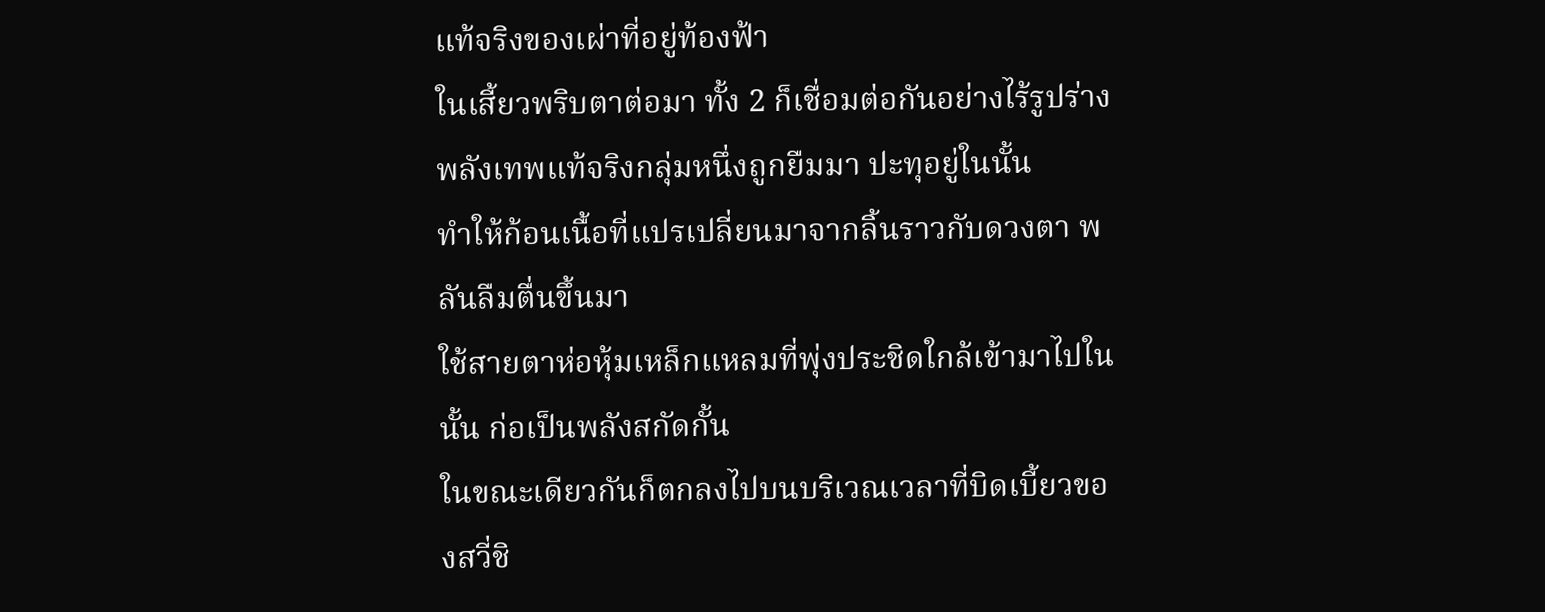แท้จริงของเผ่าที่อยู่ท้องฟ้า
ในเสี้ยวพริบตาต่อมา ทั้ง 2 ก็เชื่อมต่อกันอย่างไร้รูปร่าง
พลังเทพแท้จริงกลุ่มหนึ่งถูกยืมมา ปะทุอยู่ในนั้น
ทำให้ก้อนเนื้อที่แปรเปลี่ยนมาจากลิ้นราวกับดวงตา พลันลืมตื่นขึ้นมา
ใช้สายตาห่อหุ้มเหล็กแหลมที่พุ่งประชิดใกล้เข้ามาไปในนั้น ก่อเป็นพลังสกัดกั้น
ในขณะเดียวกันก็ตกลงไปบนบริเวณเวลาที่บิดเบี้ยวของสวี่ชิ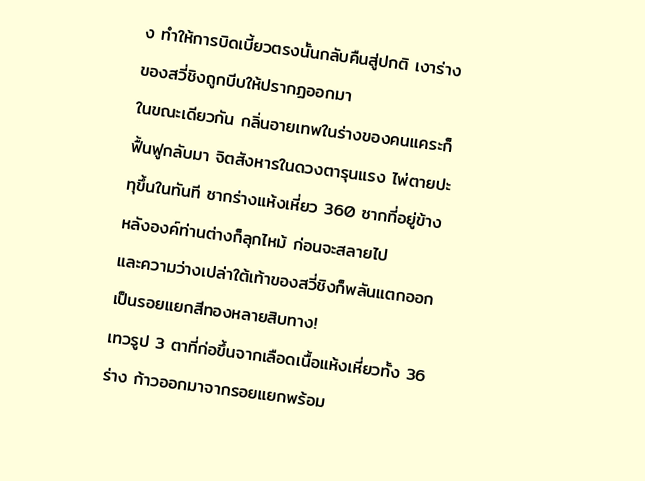ง ทำให้การบิดเบี้ยวตรงนั้นกลับคืนสู่ปกติ เงาร่างของสวี่ชิงถูกบีบให้ปรากฏออกมา
ในขณะเดียวกัน กลิ่นอายเทพในร่างของคนแคระก็ฟื้นฟูกลับมา จิตสังหารในดวงตารุนแรง ไพ่ตายปะทุขึ้นในทันที ซากร่างแห้งเหี่ยว 360 ซากที่อยู่ข้างหลังองค์ท่านต่างก็ลุกไหม้ ก่อนจะสลายไป
และความว่างเปล่าใต้เท้าของสวี่ชิงก็พลันแตกออกเป็นรอยแยกสีทองหลายสิบทาง!
เทวรูป 3 ตาที่ก่อขึ้นจากเลือดเนื้อแห้งเหี่ยวทั้ง 36 ร่าง ก้าวออกมาจากรอยแยกพร้อม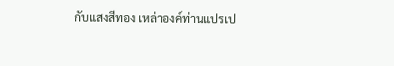กับแสงสีทอง เหล่าองค์ท่านแปรเป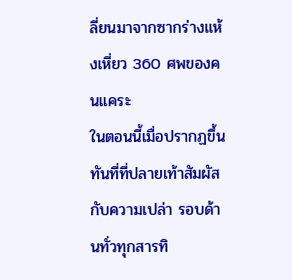ลี่ยนมาจากซากร่างแห้งเหี่ยว 360 ศพของคนแคระ
ในตอนนี้เมื่อปรากฏขึ้น ทันที่ที่ปลายเท้าสัมผัสกับความเปล่า รอบด้านทั่วทุกสารทิ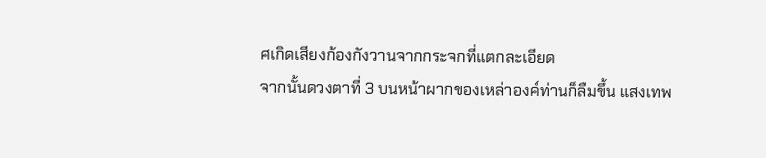ศเกิดเสียงก้องกังวานจากกระจกที่แตกละเอียด
จากนั้นดวงตาที่ 3 บนหน้าผากของเหล่าองค์ท่านก็ลืมขึ้น แสงเทพ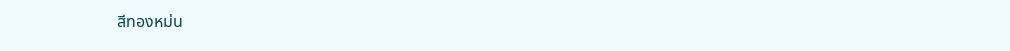สีทองหม่น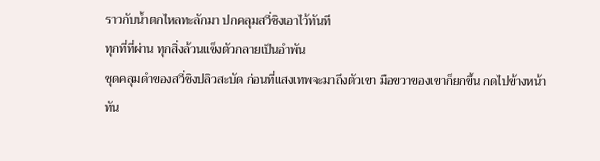ราวกับน้ำตกไหลทะลักมา ปกคลุมสวี่ชิงเอาไว้ทันที
ทุกที่ที่ผ่าน ทุกสิ่งล้วนแข็งตัวกลายเป็นอำพัน
ชุดคลุมดำของสวี่ชิงปลิวสะบัด ก่อนที่แสงเทพจะมาถึงตัวเขา มือขวาของเขาก็ยกขึ้น กดไปข้างหน้า
ทัน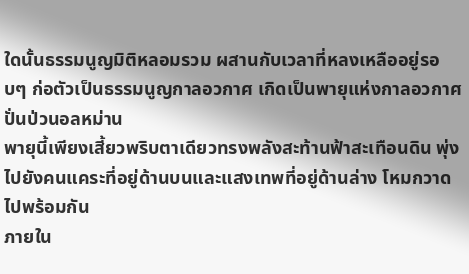ใดนั้นธรรมนูญมิติหลอมรวม ผสานกับเวลาที่หลงเหลืออยู่รอบๆ ก่อตัวเป็นธรรมนูญกาลอวกาศ เกิดเป็นพายุแห่งกาลอวกาศปั่นป่วนอลหม่าน
พายุนี้เพียงเสี้ยวพริบตาเดียวทรงพลังสะท้านฟ้าสะเทือนดิน พุ่งไปยังคนแคระที่อยู่ด้านบนและแสงเทพที่อยู่ด้านล่าง โหมกวาดไปพร้อมกัน
ภายใน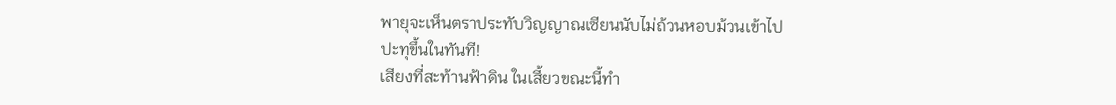พายุจะเห็นตราประทับวิญญาณเซียนนับไม่ถ้วนหอบม้วนเข้าไป
ปะทุขึ้นในทันที!
เสียงที่สะท้านฟ้าดิน ในเสี้ยวขณะนี้ทำ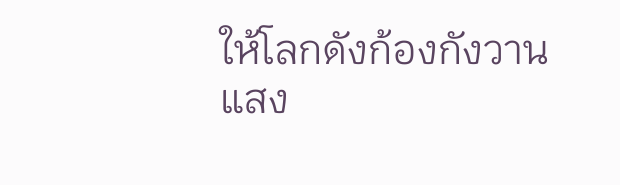ให้โลกดังก้องกังวาน
แสง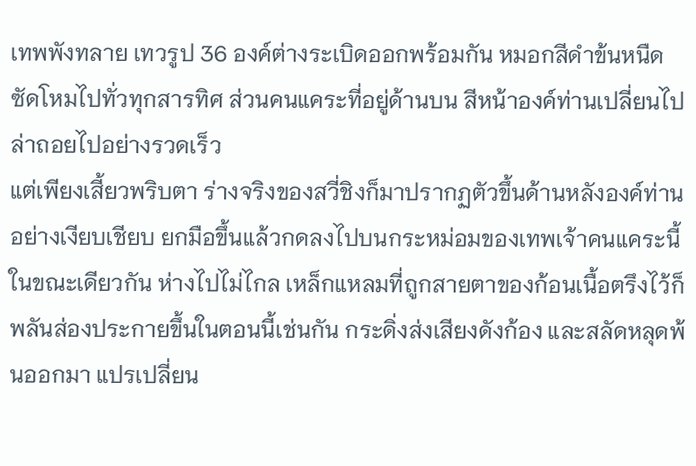เทพพังทลาย เทวรูป 36 องค์ต่างระเบิดออกพร้อมกัน หมอกสีดำข้นหนืดซัดโหมไปทั่วทุกสารทิศ ส่วนคนแคระที่อยู่ด้านบน สีหน้าองค์ท่านเปลี่ยนไป ล่าถอยไปอย่างรวดเร็ว
แต่เพียงเสี้ยวพริบตา ร่างจริงของสวี่ชิงก็มาปรากฏตัวขึ้นด้านหลังองค์ท่านอย่างเงียบเชียบ ยกมือขึ้นแล้วกดลงไปบนกระหม่อมของเทพเจ้าคนแคระนี้
ในขณะเดียวกัน ห่างไปไม่ไกล เหล็กแหลมที่ถูกสายตาของก้อนเนื้อตรึงไว้ก็พลันส่องประกายขึ้นในตอนนี้เช่นกัน กระดิ่งส่งเสียงดังก้อง และสลัดหลุดพ้นออกมา แปรเปลี่ยน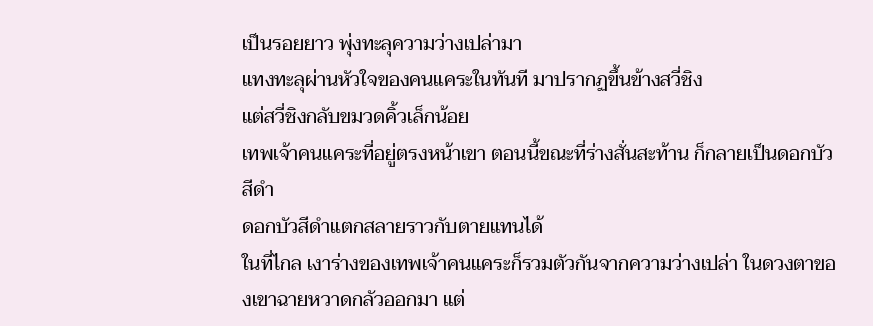เป็นรอยยาว พุ่งทะลุความว่างเปล่ามา
แทงทะลุผ่านหัวใจของคนแคระในทันที มาปรากฏขึ้นข้างสวี่ชิง
แต่สวี่ชิงกลับขมวดคิ้วเล็กน้อย
เทพเจ้าคนแคระที่อยู่ตรงหน้าเขา ตอนนี้ขณะที่ร่างสั่นสะท้าน ก็กลายเป็นดอกบัวสีดำ
ดอกบัวสีดำแตกสลายราวกับตายแทนได้
ในที่ไกล เงาร่างของเทพเจ้าคนแคระก็รวมตัวกันจากความว่างเปล่า ในดวงตาของเขาฉายหวาดกลัวออกมา แต่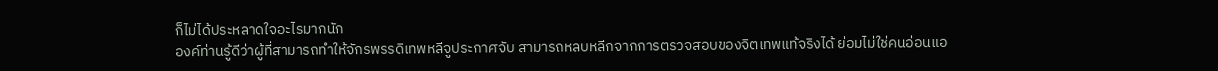ก็ไม่ได้ประหลาดใจอะไรมากนัก
องค์ท่านรู้ดีว่าผู้ที่สามารถทำให้จักรพรรดิเทพหลีจูประกาศจับ สามารถหลบหลีกจากการตรวจสอบของจิตเทพแท้จริงได้ ย่อมไม่ใช่คนอ่อนแอ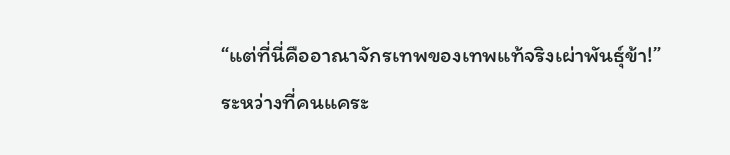“แต่ที่นี่คืออาณาจักรเทพของเทพแท้จริงเผ่าพันธุ์ข้า!”
ระหว่างที่คนแคระ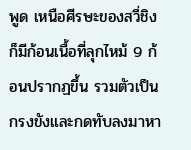พูด เหนือศีรษะของสวี่ชิงก็มีก้อนเนื้อที่ลุกไหม้ 9 ก้อนปรากฏขึ้น รวมตัวเป็นกรงขังและกดทับลงมาหา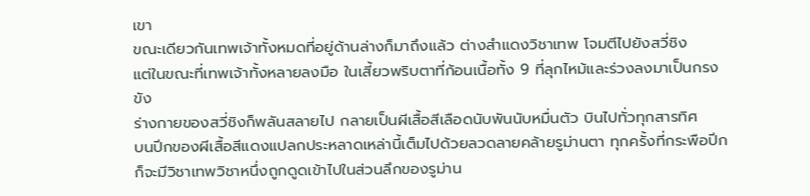เขา
ขณะเดียวกันเทพเจ้าทั้งหมดที่อยู่ด้านล่างก็มาถึงแล้ว ต่างสำแดงวิชาเทพ โจมตีไปยังสวี่ชิง
แต่ในขณะที่เทพเจ้าทั้งหลายลงมือ ในเสี้ยวพริบตาที่ก้อนเนื้อทั้ง 9 ที่ลุกไหม้และร่วงลงมาเป็นกรงขัง
ร่างกายของสวี่ชิงก็พลันสลายไป กลายเป็นผีเสื้อสีเลือดนับพันนับหมื่นตัว บินไปทั่วทุกสารทิศ
บนปีกของผีเสื้อสีแดงแปลกประหลาดเหล่านี้เต็มไปด้วยลวดลายคล้ายรูม่านตา ทุกครั้งที่กระพือปีก ก็จะมีวิชาเทพวิชาหนึ่งถูกดูดเข้าไปในส่วนลึกของรูม่าน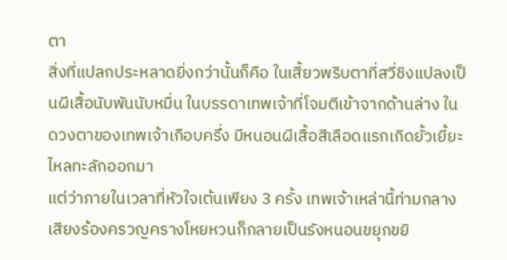ตา
สิ่งที่แปลกประหลาดยิ่งกว่านั้นก็คือ ในเสี้ยวพริบตาที่สวี่ชิงแปลงเป็นผีเสื้อนับพันนับหมื่น ในบรรดาเทพเจ้าที่โจมตีเข้าจากด้านล่าง ในดวงตาของเทพเจ้าเกือบครึ่ง มีหนอนผีเสื้อสีเลือดแรกเกิดยั้วเยี้ยะไหลทะลักออกมา
แต่ว่าภายในเวลาที่หัวใจเต้นเพียง 3 ครั้ง เทพเจ้าเหล่านี้ท่ามกลางเสียงร้องครวญครางโหยหวนก็กลายเป็นรังหนอนขยุกขยิ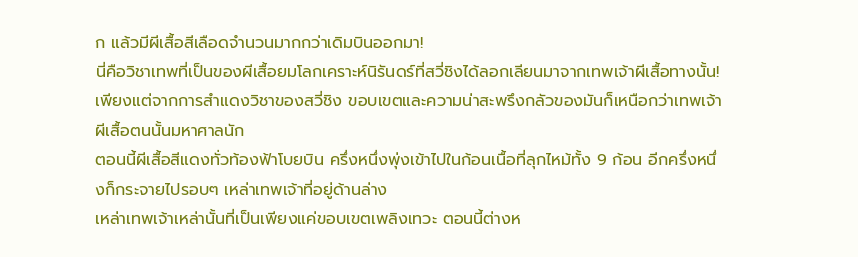ก แล้วมีผีเสื้อสีเลือดจำนวนมากกว่าเดิมบินออกมา!
นี่คือวิชาเทพที่เป็นของผีเสื้อยมโลกเคราะห์นิรันดร์ที่สวี่ชิงได้ลอกเลียนมาจากเทพเจ้าผีเสื้อทางนั้น!
เพียงแต่จากการสำแดงวิชาของสวี่ชิง ขอบเขตและความน่าสะพรึงกลัวของมันก็เหนือกว่าเทพเจ้าผีเสื้อตนนั้นมหาศาลนัก
ตอนนี้ผีเสื้อสีแดงทั่วท้องฟ้าโบยบิน ครึ่งหนึ่งพุ่งเข้าไปในก้อนเนื้อที่ลุกไหม้ทั้ง 9 ก้อน อีกครึ่งหนึ่งก็กระจายไปรอบๆ เหล่าเทพเจ้าที่อยู่ด้านล่าง
เหล่าเทพเจ้าเหล่านั้นที่เป็นเพียงแค่ขอบเขตเพลิงเทวะ ตอนนี้ต่างห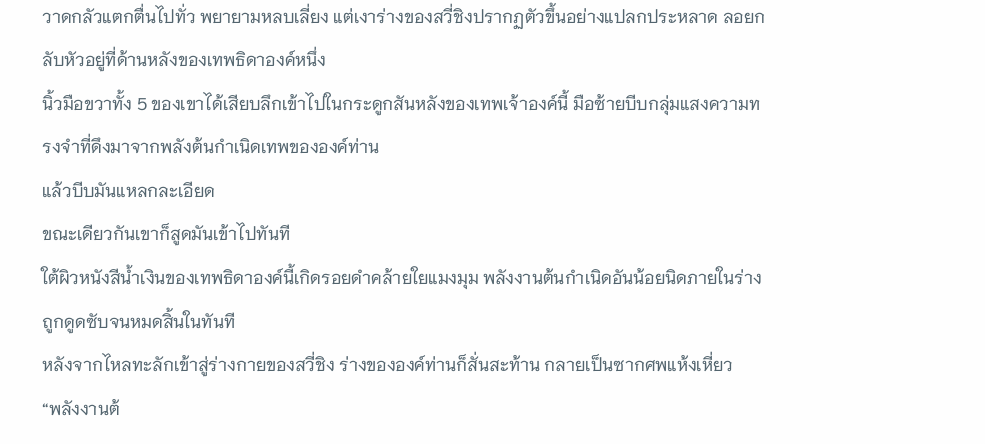วาดกลัวแตกตื่นไปทั่ว พยายามหลบเลี่ยง แต่เงาร่างของสวี่ชิงปรากฏตัวขึ้นอย่างแปลกประหลาด ลอยกลับหัวอยู่ที่ด้านหลังของเทพธิดาองค์หนึ่ง
นิ้วมือขวาทั้ง 5 ของเขาได้เสียบลึกเข้าไปในกระดูกสันหลังของเทพเจ้าองค์นี้ มือซ้ายบีบกลุ่มแสงความทรงจำที่ดึงมาจากพลังต้นกำเนิดเทพขององค์ท่าน
แล้วบีบมันแหลกละเอียด
ขณะเดียวกันเขาก็สูดมันเข้าไปทันที
ใต้ผิวหนังสีน้ำเงินของเทพธิดาองค์นี้เกิดรอยดำคล้ายใยแมงมุม พลังงานต้นกำเนิดอันน้อยนิดภายในร่าง ถูกดูดซับจนหมดสิ้นในทันที
หลังจากไหลทะลักเข้าสู่ร่างกายของสวี่ชิง ร่างขององค์ท่านก็สั่นสะท้าน กลายเป็นซากศพแห้งเหี่ยว
“พลังงานต้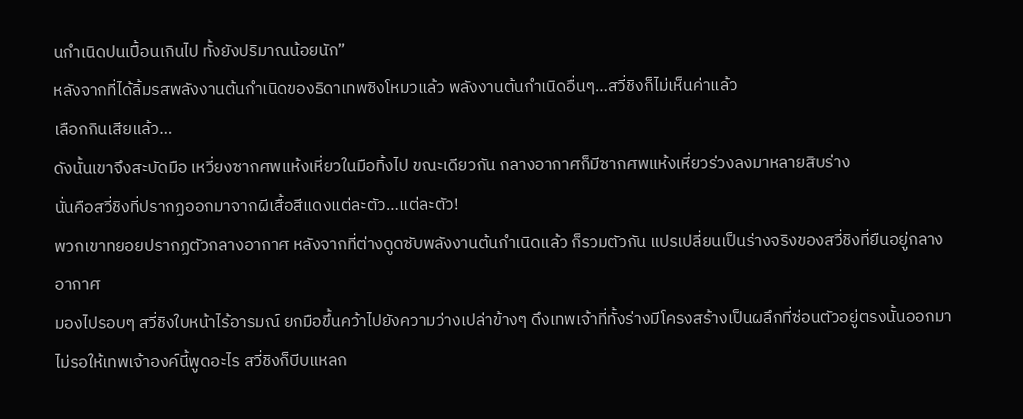นกำเนิดปนเปื้อนเกินไป ทั้งยังปริมาณน้อยนัก”
หลังจากที่ได้ลิ้มรสพลังงานต้นกำเนิดของธิดาเทพซิงโหมวแล้ว พลังงานต้นกำเนิดอื่นๆ…สวี่ชิงก็ไม่เห็นค่าแล้ว
เลือกกินเสียแล้ว…
ดังนั้นเขาจึงสะบัดมือ เหวี่ยงซากศพแห้งเหี่ยวในมือทิ้งไป ขณะเดียวกัน กลางอากาศก็มีซากศพแห้งเหี่ยวร่วงลงมาหลายสิบร่าง
นั่นคือสวี่ชิงที่ปรากฏออกมาจากผีเสื้อสีแดงแต่ละตัว…แต่ละตัว!
พวกเขาทยอยปรากฏตัวกลางอากาศ หลังจากที่ต่างดูดซับพลังงานต้นกำเนิดแล้ว ก็รวมตัวกัน แปรเปลี่ยนเป็นร่างจริงของสวี่ชิงที่ยืนอยู่กลางอากาศ
มองไปรอบๆ สวี่ชิงใบหน้าไร้อารมณ์ ยกมือขึ้นคว้าไปยังความว่างเปล่าข้างๆ ดึงเทพเจ้าที่ทั้งร่างมีโครงสร้างเป็นผลึกที่ซ่อนตัวอยู่ตรงนั้นออกมา
ไม่รอให้เทพเจ้าองค์นี้พูดอะไร สวี่ชิงก็บีบแหลก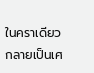ในคราเดียว กลายเป็นเศ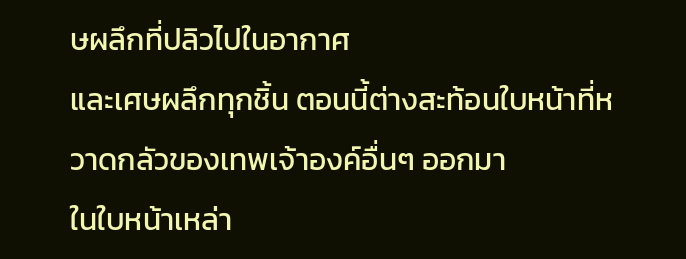ษผลึกที่ปลิวไปในอากาศ
และเศษผลึกทุกชิ้น ตอนนี้ต่างสะท้อนใบหน้าที่หวาดกลัวของเทพเจ้าองค์อื่นๆ ออกมา
ในใบหน้าเหล่า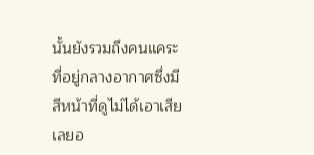นั้นยังรวมถึงคนแคระที่อยู่กลางอากาศซึ่งมีสีหน้าที่ดูไม่ได้เอาเสียเลยอ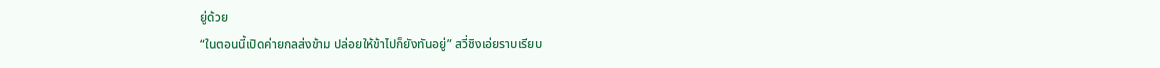ยู่ด้วย
“ในตอนนี้เปิดค่ายกลส่งข้าม ปล่อยให้ข้าไปก็ยังทันอยู่” สวี่ชิงเอ่ยราบเรียบ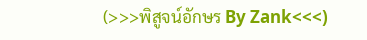(>>>พิสูจน์อักษร By Zank<<<)